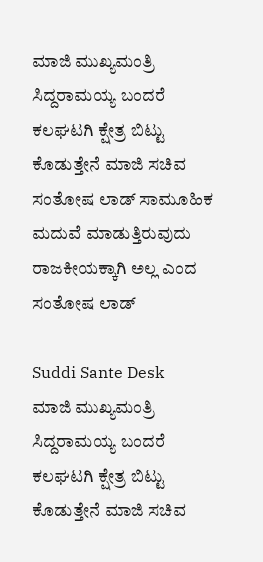ಮಾಜಿ ಮುಖ್ಯಮಂತ್ರಿ ಸಿದ್ದರಾಮಯ್ಯ ಬಂದರೆ ಕಲಘಟಗಿ ಕ್ಷೇತ್ರ ಬಿಟ್ಟು ಕೊಡುತ್ತೇನೆ ಮಾಜಿ ಸಚಿವ ಸಂತೋಷ ಲಾಡ್ ಸಾಮೂಹಿಕ ಮದುವೆ ಮಾಡುತ್ತಿರುವುದು ರಾಜಕೀಯಕ್ಕಾಗಿ ಅಲ್ಲ ಎಂದ ಸಂತೋಷ ಲಾಡ್

Suddi Sante Desk
ಮಾಜಿ ಮುಖ್ಯಮಂತ್ರಿ ಸಿದ್ದರಾಮಯ್ಯ ಬಂದರೆ ಕಲಘಟಗಿ ಕ್ಷೇತ್ರ ಬಿಟ್ಟು ಕೊಡುತ್ತೇನೆ ಮಾಜಿ ಸಚಿವ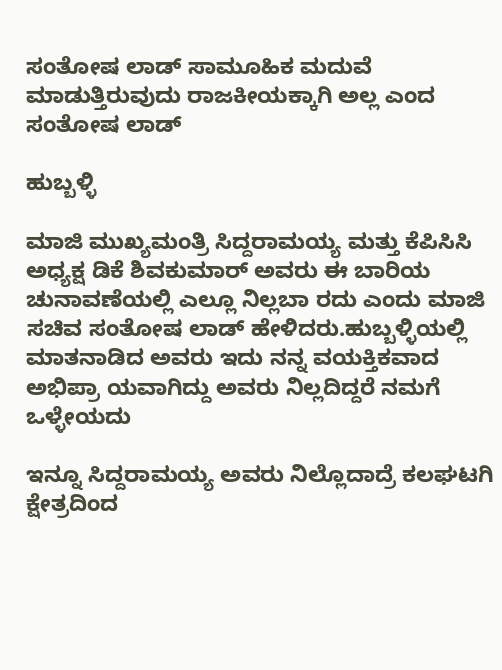ಸಂತೋಷ ಲಾಡ್ ಸಾಮೂಹಿಕ ಮದುವೆ ಮಾಡುತ್ತಿರುವುದು ರಾಜಕೀಯಕ್ಕಾಗಿ ಅಲ್ಲ ಎಂದ ಸಂತೋಷ ಲಾಡ್

ಹುಬ್ಬಳ್ಳಿ

ಮಾಜಿ ಮುಖ್ಯಮಂತ್ರಿ ಸಿದ್ದರಾಮಯ್ಯ ಮತ್ತು ಕೆಪಿಸಿಸಿ ಅಧ್ಯಕ್ಷ ಡಿಕೆ ಶಿವಕುಮಾರ್ ಅವರು ಈ ಬಾರಿಯ ಚುನಾವಣೆಯಲ್ಲಿ ಎಲ್ಲೂ ನಿಲ್ಲಬಾ ರದು ಎಂದು ಮಾಜಿ ಸಚಿವ ಸಂತೋಷ ಲಾಡ್ ಹೇಳಿದರು.ಹುಬ್ಬಳ್ಳಿಯಲ್ಲಿ ಮಾತನಾಡಿದ ಅವರು ಇದು ನನ್ನ ವಯಕ್ತಿಕವಾದ ಅಭಿಪ್ರಾ ಯವಾಗಿದ್ದು ಅವರು ನಿಲ್ಲದಿದ್ದರೆ ನಮಗೆ ಒಳ್ಳೇಯದು

ಇನ್ನೂ ಸಿದ್ದರಾಮಯ್ಯ ಅವರು ನಿಲ್ಲೊದಾದ್ರೆ ಕಲಘಟಗಿ ಕ್ಷೇತ್ರದಿಂದ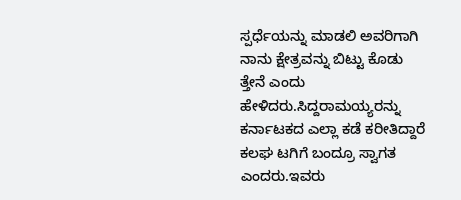ಸ್ಪರ್ಧೆಯನ್ನು ಮಾಡಲಿ ಅವರಿಗಾಗಿ ನಾನು ಕ್ಷೇತ್ರವನ್ನು ಬಿಟ್ಟು ಕೊಡು ತ್ತೇನೆ ಎಂದು ಹೇಳಿದರು.ಸಿದ್ದರಾಮಯ್ಯರನ್ನು ಕರ್ನಾಟಕದ ಎಲ್ಲಾ ಕಡೆ ಕರೀತಿದ್ದಾರೆ ಕಲಘ ಟಗಿಗೆ ಬಂದ್ರೂ ಸ್ವಾಗತ ಎಂದರು.ಇವರು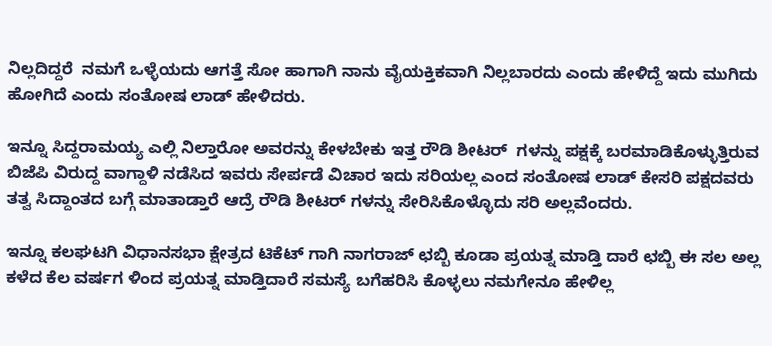ನಿಲ್ಲದಿದ್ದರೆ  ನಮಗೆ ಒಳ್ಳೆಯದು ಆಗತ್ತೆ ಸೋ ಹಾಗಾಗಿ ನಾನು ವೈಯಕ್ತಿಕವಾಗಿ ನಿಲ್ಲಬಾರದು ಎಂದು ಹೇಳಿದ್ದೆ ಇದು ಮುಗಿದು ಹೋಗಿದೆ ಎಂದು ಸಂತೋಷ ಲಾಡ್ ಹೇಳಿದರು.

ಇನ್ನೂ ಸಿದ್ದರಾಮಯ್ಯ ಎಲ್ಲಿ ನಿಲ್ತಾರೋ ಅವರನ್ನು ಕೇಳಬೇಕು ಇತ್ತ ರೌಡಿ ಶೀಟರ್  ಗಳನ್ನು ಪಕ್ಷಕ್ಕೆ ಬರಮಾಡಿಕೊಳ್ಳುತ್ತಿರುವ ಬಿಜೆಪಿ ವಿರುದ್ದ ವಾಗ್ದಾಳಿ ನಡೆಸಿದ ಇವರು ಸೇರ್ಪಡೆ ವಿಚಾರ ಇದು ಸರಿಯಲ್ಲ ಎಂದ ಸಂತೋಷ ಲಾಡ್ ಕೇಸರಿ ಪಕ್ಷದವರು ತತ್ವ ಸಿದ್ದಾಂತದ ಬಗ್ಗೆ ಮಾತಾಡ್ತಾರೆ ಆದ್ರೆ ರೌಡಿ ಶೀಟರ್ ಗಳನ್ನು ಸೇರಿಸಿಕೊಳ್ಳೊದು ಸರಿ ಅಲ್ಲವೆಂದರು.

ಇನ್ನೂ ಕಲಘಟಗಿ ವಿಧಾನಸಭಾ ಕ್ಷೇತ್ರದ ಟಿಕೆಟ್ ಗಾಗಿ ನಾಗರಾಜ್ ಛಬ್ಬಿ ಕೂಡಾ ಪ್ರಯತ್ನ ಮಾಡ್ತಿ ದಾರೆ ಛಬ್ಬಿ ಈ ಸಲ ಅಲ್ಲ ಕಳೆದ ಕೆಲ ವರ್ಷಗ ಳಿಂದ ಪ್ರಯತ್ನ ಮಾಡ್ತಿದಾರೆ ಸಮಸ್ಯೆ ಬಗೆಹರಿಸಿ ಕೊಳ್ಳಲು ನಮಗೇನೂ ಹೇಳಿಲ್ಲ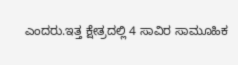ಎಂದರು.ಇತ್ತ ಕ್ಷೇತ್ರದಲ್ಲಿ 4 ಸಾವಿರ ಸಾಮೂಹಿಕ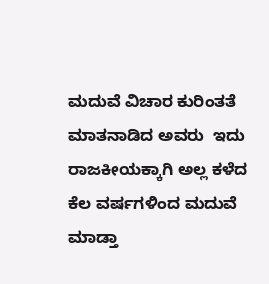ಮದುವೆ ವಿಚಾರ ಕುರಿಂತತೆ ಮಾತನಾಡಿದ ಅವರು  ಇದು ರಾಜಕೀಯಕ್ಕಾಗಿ ಅಲ್ಲ ಕಳೆದ ಕೆಲ ವರ್ಷಗಳಿಂದ ಮದುವೆ ಮಾಡ್ತಾ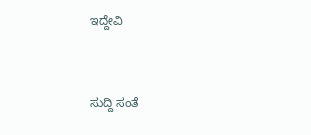ಇದ್ದೇವಿ



ಸುದ್ದಿ ಸಂತೆ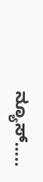ನ್ಯೂಸ್…..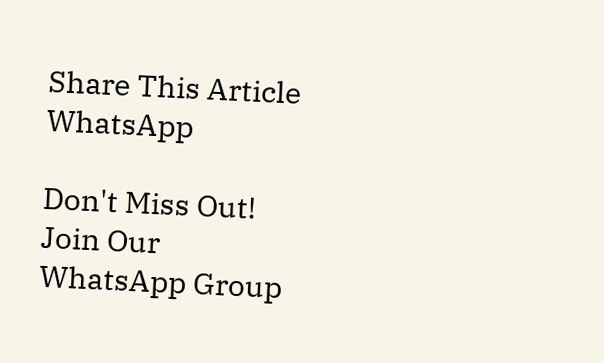Share This Article
WhatsApp

Don't Miss Out! Join Our WhatsApp Group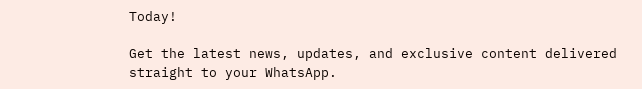Today!

Get the latest news, updates, and exclusive content delivered straight to your WhatsApp.